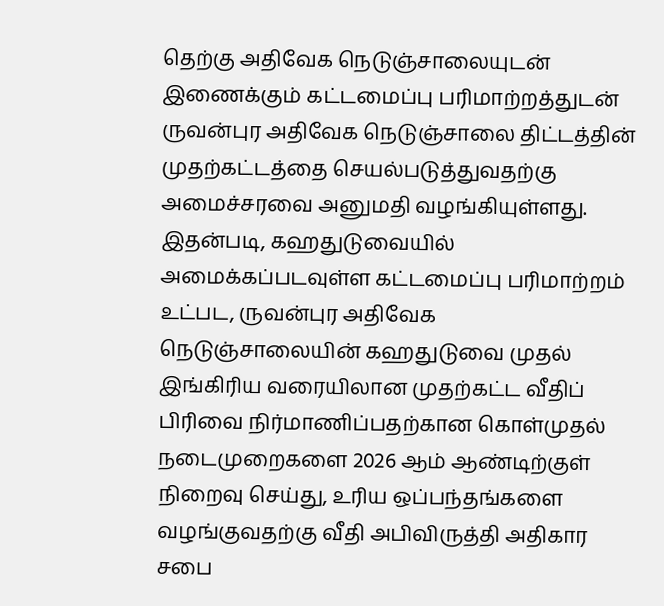தெற்கு அதிவேக நெடுஞ்சாலையுடன் இணைக்கும் கட்டமைப்பு பரிமாற்றத்துடன் ருவன்புர அதிவேக நெடுஞ்சாலை திட்டத்தின் முதற்கட்டத்தை செயல்படுத்துவதற்கு அமைச்சரவை அனுமதி வழங்கியுள்ளது.
இதன்படி, கஹதுடுவையில் அமைக்கப்படவுள்ள கட்டமைப்பு பரிமாற்றம் உட்பட, ருவன்புர அதிவேக நெடுஞ்சாலையின் கஹதுடுவை முதல் இங்கிரிய வரையிலான முதற்கட்ட வீதிப் பிரிவை நிர்மாணிப்பதற்கான கொள்முதல் நடைமுறைகளை 2026 ஆம் ஆண்டிற்குள் நிறைவு செய்து, உரிய ஒப்பந்தங்களை வழங்குவதற்கு வீதி அபிவிருத்தி அதிகார சபை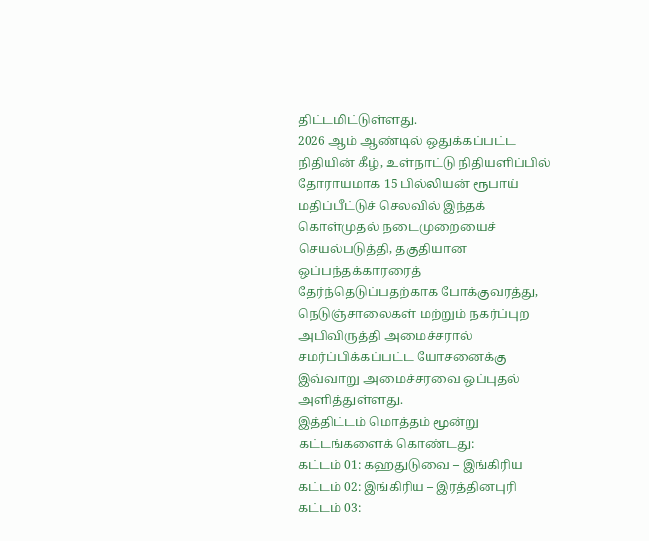திட்டமிட்டுள்ளது.
2026 ஆம் ஆண்டில் ஒதுக்கப்பட்ட நிதியின் கீழ், உள்நாட்டு நிதியளிப்பில் தோராயமாக 15 பில்லியன் ரூபாய் மதிப்பீட்டுச் செலவில் இந்தக் கொள்முதல் நடைமுறையைச் செயல்படுத்தி, தகுதியான ஒப்பந்தக்காரரைத் தேர்ந்தெடுப்பதற்காக போக்குவரத்து, நெடுஞ்சாலைகள் மற்றும் நகர்ப்புற அபிவிருத்தி அமைச்சரால் சமர்ப்பிக்கப்பட்ட யோசனைக்கு இவ்வாறு அமைச்சரவை ஒப்புதல் அளித்துள்ளது.
இத்திட்டம் மொத்தம் மூன்று கட்டங்களைக் கொண்டது:
கட்டம் 01: கஹதுடுவை – இங்கிரிய
கட்டம் 02: இங்கிரிய – இரத்தினபுரி
கட்டம் 03: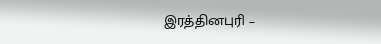இரத்தினபுரி –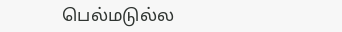பெல்மடுல்ல